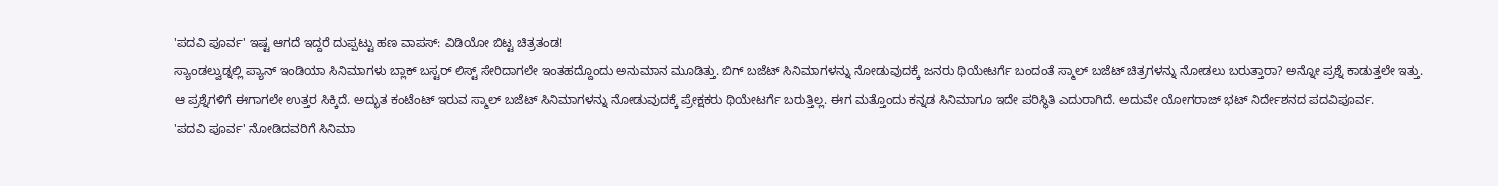'ಪದವಿ ಪೂರ್ವ' ಇಷ್ಟ ಆಗದೆ ಇದ್ದರೆ ದುಪ್ಪಟ್ಟು ಹಣ ವಾಪಸ್: ವಿಡಿಯೋ ಬಿಟ್ಟ ಚಿತ್ರತಂಡ!
ಸ್ಯಾಂಡಲ್ವುಡ್ನಲ್ಲಿ ಪ್ಯಾನ್ ಇಂಡಿಯಾ ಸಿನಿಮಾಗಳು ಬ್ಲಾಕ್ ಬಸ್ಟರ್ ಲಿಸ್ಟ್ ಸೇರಿದಾಗಲೇ ಇಂತಹದ್ದೊಂದು ಅನುಮಾನ ಮೂಡಿತ್ತು. ಬಿಗ್ ಬಜೆಟ್ ಸಿನಿಮಾಗಳನ್ನು ನೋಡುವುದಕ್ಕೆ ಜನರು ಥಿಯೇಟರ್ಗೆ ಬಂದಂತೆ ಸ್ಮಾಲ್ ಬಜೆಟ್ ಚಿತ್ರಗಳನ್ನು ನೋಡಲು ಬರುತ್ತಾರಾ? ಅನ್ನೋ ಪ್ರಶ್ನೆ ಕಾಡುತ್ತಲೇ ಇತ್ತು.
ಆ ಪ್ರಶ್ನೆಗಳಿಗೆ ಈಗಾಗಲೇ ಉತ್ತರ ಸಿಕ್ಕಿದೆ. ಅದ್ಭುತ ಕಂಟೆಂಟ್ ಇರುವ ಸ್ಮಾಲ್ ಬಜೆಟ್ ಸಿನಿಮಾಗಳನ್ನು ನೋಡುವುದಕ್ಕೆ ಪ್ರೇಕ್ಷಕರು ಥಿಯೇಟರ್ಗೆ ಬರುತ್ತಿಲ್ಲ. ಈಗ ಮತ್ತೊಂದು ಕನ್ನಡ ಸಿನಿಮಾಗೂ ಇದೇ ಪರಿಸ್ಥಿತಿ ಎದುರಾಗಿದೆ. ಅದುವೇ ಯೋಗರಾಜ್ ಭಟ್ ನಿರ್ದೇಶನದ ಪದವಿಪೂರ್ವ.
'ಪದವಿ ಪೂರ್ವ' ನೋಡಿದವರಿಗೆ ಸಿನಿಮಾ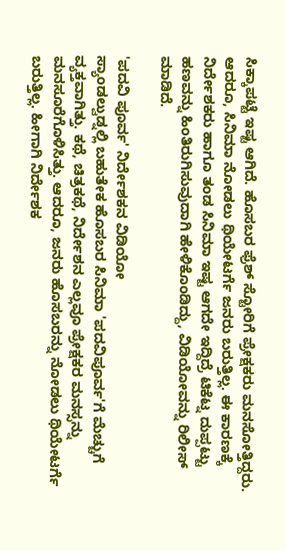ಸಿಕ್ಕಾಪಟ್ಟೆ ಇಷ್ಟ ಆಗಿದೆ. ಹೊಸಬರ ಫ್ರೆಶ್ ಸ್ಟೋರಿಗೆ ಪ್ರೇಕ್ಷಕರು ಮನಸೋತ್ತಿದ್ದರು. ಆದರೂ, ಸಿನಿಮಾ ನೋಡಲು ಥಿಯೇಟರ್ಗೆ ಜನರು ಬರುತ್ತಿಲ್ಲ. ಈ ಕಾರಣಕ್ಕೆ ನಿರ್ದೇಶಕರು ಹಾಗೂ ತಂಡ ಸಿನಿಮಾ ಇಷ್ಟ ಆಗದೇ ಇದ್ದಿದ್ರೆ ಟಿಕೆಟ್ನ ದುಪ್ಪಟ್ಟು ಹಣವನ್ನು ಹಿಂತಿರುಗಿಸುವುದಾಗಿ ಹೇಳಿಕೊಂಡಿದ್ದು, ವಿಡಿಯೋವನ್ನು ರಿಲೀಸ್ ಮಾಡಿದೆ.

'ಪದವಿ ಪೂರ್ವ' ನಿರ್ದೇಶಕನ ವಿಡಿಯೋ
ಸ್ಯಾಂಡಲ್ವುಡ್ನಲ್ಲಿ ಬಹುತೇಕ ಹೊಸಬರ ಸಿನಿಮಾ 'ಪದವಿಪೂರ್ವ'ಗೆ ಮೆಚ್ಚುಗೆ ವ್ಯಕ್ತವಾಗಿತ್ತು. ಕಥೆ, ಚಿತ್ರಕಥೆ, ನಿರ್ದೇಶನ ಎಲ್ಲವೂ ಪ್ರೇಕ್ಷಕರ ಮನಸ್ಸನ್ನು ಮನಸೂರೆಗೊಳಿಸಿತ್ತು. ಆದರೂ, ಜನರು ಹೊಸಬರನ್ನು ನೋಡಲು ಥಿಯೇಟರ್ಗೆ ಬರುತ್ತಿಲ್ಲ. ಹೀಗಾಗಿ ನಿರ್ದೇಶಕ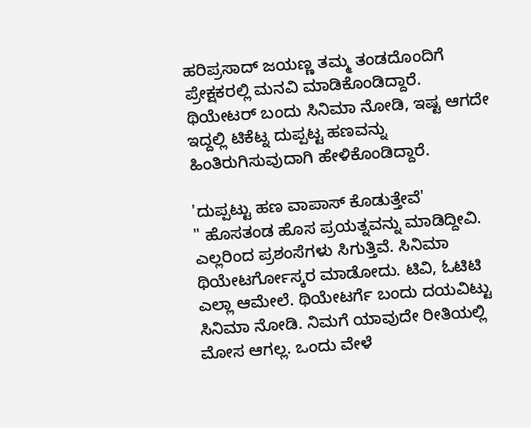ಹರಿಪ್ರಸಾದ್ ಜಯಣ್ಣ ತಮ್ಮ ತಂಡದೊಂದಿಗೆ ಪ್ರೇಕ್ಷಕರಲ್ಲಿ ಮನವಿ ಮಾಡಿಕೊಂಡಿದ್ದಾರೆ. ಥಿಯೇಟರ್ ಬಂದು ಸಿನಿಮಾ ನೋಡಿ, ಇಷ್ಟ ಆಗದೇ ಇದ್ದಲ್ಲಿ ಟಿಕೆಟ್ನ ದುಪ್ಪಟ್ಟ ಹಣವನ್ನು ಹಿಂತಿರುಗಿಸುವುದಾಗಿ ಹೇಳಿಕೊಂಡಿದ್ದಾರೆ.

'ದುಪ್ಪಟ್ಟು ಹಣ ವಾಪಾಸ್ ಕೊಡುತ್ತೇವೆ'
" ಹೊಸತಂಡ ಹೊಸ ಪ್ರಯತ್ನವನ್ನು ಮಾಡಿದ್ದೀವಿ. ಎಲ್ಲರಿಂದ ಪ್ರಶಂಸೆಗಳು ಸಿಗುತ್ತಿವೆ. ಸಿನಿಮಾ ಥಿಯೇಟರ್ಗೋಸ್ಕರ ಮಾಡೋದು. ಟಿವಿ, ಓಟಿಟಿ ಎಲ್ಲಾ ಆಮೇಲೆ. ಥಿಯೇಟರ್ಗೆ ಬಂದು ದಯವಿಟ್ಟು ಸಿನಿಮಾ ನೋಡಿ. ನಿಮಗೆ ಯಾವುದೇ ರೀತಿಯಲ್ಲಿ ಮೋಸ ಆಗಲ್ಲ. ಒಂದು ವೇಳೆ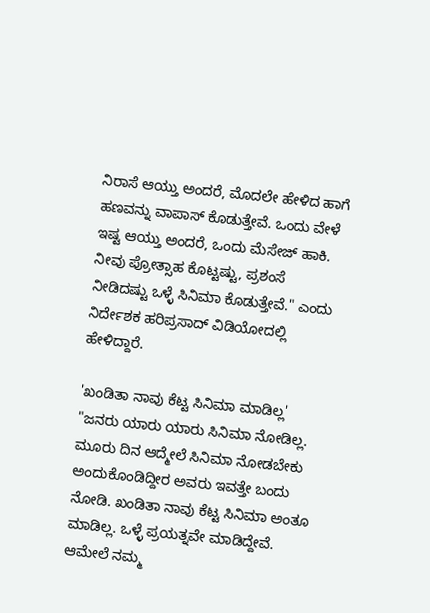ನಿರಾಸೆ ಆಯ್ತು ಅಂದರೆ, ಮೊದಲೇ ಹೇಳಿದ ಹಾಗೆ ಹಣವನ್ನು ವಾಪಾಸ್ ಕೊಡುತ್ತೇವೆ. ಒಂದು ವೇಳೆ ಇಷ್ಟ ಆಯ್ತು ಅಂದರೆ, ಒಂದು ಮೆಸೇಜ್ ಹಾಕಿ. ನೀವು ಪ್ರೋತ್ಸಾಹ ಕೊಟ್ಟಷ್ಟು, ಪ್ರಶಂಸೆ ನೀಡಿದಷ್ಟು ಒಳ್ಳೆ ಸಿನಿಮಾ ಕೊಡುತ್ತೇವೆ." ಎಂದು ನಿರ್ದೇಶಕ ಹರಿಪ್ರಸಾದ್ ವಿಡಿಯೋದಲ್ಲಿ ಹೇಳಿದ್ದಾರೆ.

'ಖಂಡಿತಾ ನಾವು ಕೆಟ್ಟ ಸಿನಿಮಾ ಮಾಡಿಲ್ಲ'
"ಜನರು ಯಾರು ಯಾರು ಸಿನಿಮಾ ನೋಡಿಲ್ಲ. ಮೂರು ದಿನ ಆದ್ಮೇಲೆ ಸಿನಿಮಾ ನೋಡಬೇಕು ಅಂದುಕೊಂಡಿದ್ದೀರ ಅವರು ಇವತ್ತೇ ಬಂದು ನೋಡಿ. ಖಂಡಿತಾ ನಾವು ಕೆಟ್ಟ ಸಿನಿಮಾ ಅಂತೂ ಮಾಡಿಲ್ಲ. ಒಳ್ಳೆ ಪ್ರಯತ್ನವೇ ಮಾಡಿದ್ದೇವೆ. ಆಮೇಲೆ ನಮ್ಮ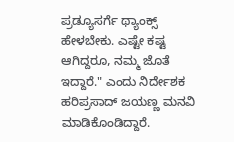ಪ್ರಡ್ಯೂಸರ್ಗೆ ಥ್ಯಾಂಕ್ಸ್ ಹೇಳಬೇಕು. ಎಷ್ಟೇ ಕಷ್ಟ ಆಗಿದ್ದರೂ, ನಮ್ಮ ಜೊತೆ ಇದ್ದಾರೆ." ಎಂದು ನಿರ್ದೇಶಕ ಹರಿಪ್ರಸಾದ್ ಜಯಣ್ಣ ಮನವಿ ಮಾಡಿಕೊಂಡಿದ್ದಾರೆ.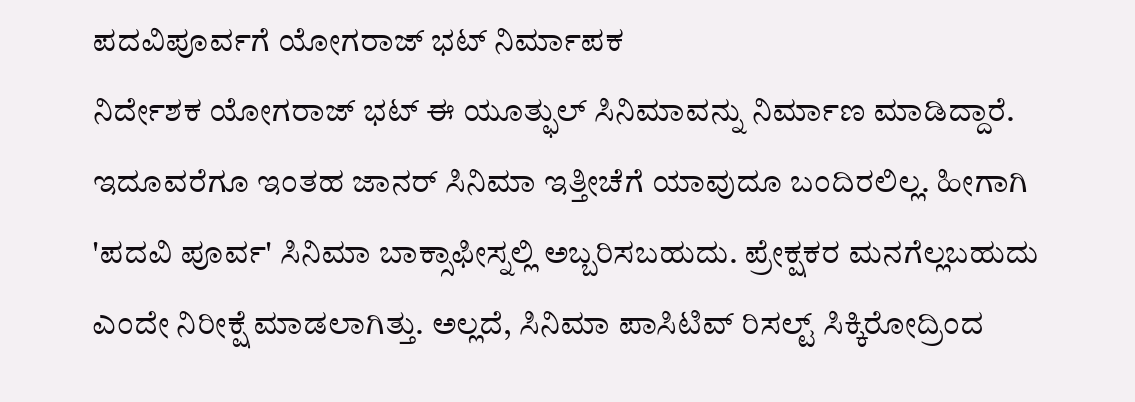ಪದವಿಪೂರ್ವಗೆ ಯೋಗರಾಜ್ ಭಟ್ ನಿರ್ಮಾಪಕ
ನಿರ್ದೇಶಕ ಯೋಗರಾಜ್ ಭಟ್ ಈ ಯೂತ್ಫುಲ್ ಸಿನಿಮಾವನ್ನು ನಿರ್ಮಾಣ ಮಾಡಿದ್ದಾರೆ. ಇದೂವರೆಗೂ ಇಂತಹ ಜಾನರ್ ಸಿನಿಮಾ ಇತ್ತೀಚೆಗೆ ಯಾವುದೂ ಬಂದಿರಲಿಲ್ಲ. ಹೀಗಾಗಿ 'ಪದವಿ ಪೂರ್ವ' ಸಿನಿಮಾ ಬಾಕ್ಸಾಫೀಸ್ನಲ್ಲಿ ಅಬ್ಬರಿಸಬಹುದು. ಪ್ರೇಕ್ಷಕರ ಮನಗೆಲ್ಲಬಹುದು ಎಂದೇ ನಿರೀಕ್ಷೆ ಮಾಡಲಾಗಿತ್ತು. ಅಲ್ಲದೆ, ಸಿನಿಮಾ ಪಾಸಿಟಿವ್ ರಿಸಲ್ಟ್ ಸಿಕ್ಕಿರೋದ್ರಿಂದ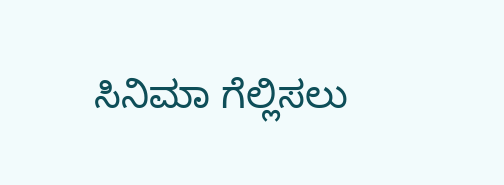ಸಿನಿಮಾ ಗೆಲ್ಲಿಸಲು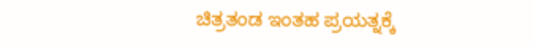ಚಿತ್ರತಂಡ ಇಂತಹ ಪ್ರಯತ್ನಕ್ಕೆ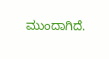ಮುಂದಾಗಿದೆ.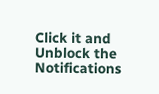Click it and Unblock the Notifications